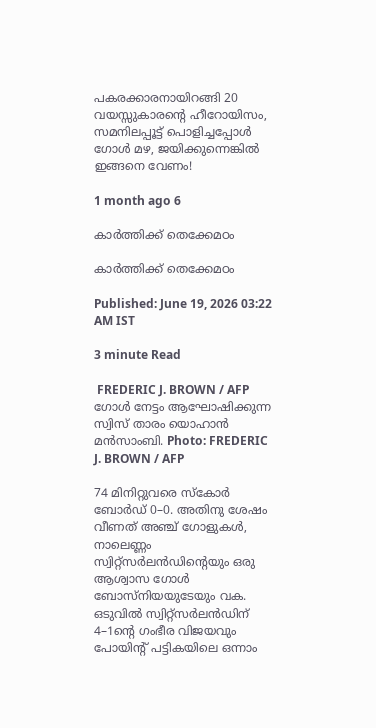പകരക്കാരനായിറങ്ങി 20 വയസ്സുകാരന്റെ ഹീറോയിസം, സമനിലപ്പൂട്ട് പൊളിച്ചപ്പോൾ ഗോൾ മഴ, ജയിക്കുന്നെങ്കിൽ ഇങ്ങനെ വേണം!

1 month ago 6

കാർത്തിക്ക് തെക്കേമഠം

കാർത്തിക്ക് തെക്കേമഠം

Published: June 19, 2026 03:22 AM IST

3 minute Read

 FREDERIC J. BROWN / AFP
ഗോൾ നേട്ടം ആഘോഷിക്കുന്ന സ്വിസ് താരം യൊഹാൻ മൻസാംബി. Photo: FREDERIC J. BROWN / AFP

74 മിനിറ്റുവരെ സ്കോർ ബോർഡ് 0–0. അതിനു ശേഷം വീണത് അഞ്ച് ഗോളുകൾ, നാലെണ്ണം സ്വിറ്റ്സർലൻഡിന്റെയും ഒരു ആശ്വാസ ഗോൾ ബോസ്നിയയുടേയും വക. ഒടുവിൽ സ്വിറ്റ്സർലൻഡിന് 4–1ന്റെ ഗംഭീര വിജയവും പോയിന്റ് പട്ടികയിലെ ഒന്നാം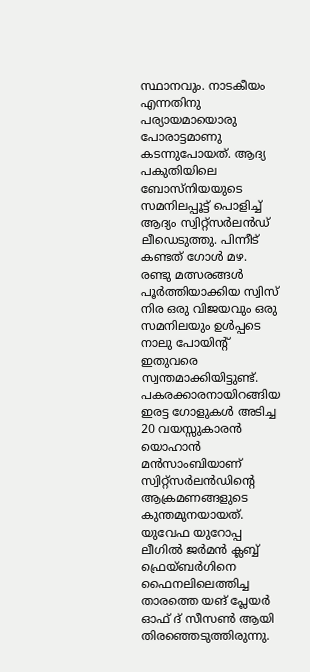സ്ഥാനവും. നാടകീയം എന്നതിനു പര്യായമായൊരു പോരാട്ടമാണു കടന്നുപോയത്. ആദ്യ പകുതിയിലെ ബോസ്നിയയുടെ സമനിലപ്പൂട്ട് പൊളിച്ച് ആദ്യം സ്വിറ്റ്സർലൻഡ് ലീഡെടുത്തു. പിന്നീട് കണ്ടത് ഗോൾ മഴ. രണ്ടു മത്സരങ്ങൾ പൂർത്തിയാക്കിയ സ്വിസ് നിര ഒരു വിജയവും ഒരു സമനിലയും ഉൾപ്പടെ നാലു പോയിന്റ് ഇതുവരെ സ്വന്തമാക്കിയിട്ടുണ്ട്. പകരക്കാരനായിറങ്ങിയ ഇരട്ട ഗോളുകൾ അടിച്ച 20 വയസ്സുകാരൻ യൊഹാൻ മൻസാംബിയാണ് സ്വിറ്റ്സർലൻഡിന്റെ ആക്രമണങ്ങളുടെ കുന്തമുനയായത്. യുവേഫ യുറോപ്പ ലീഗിൽ ജർമൻ ക്ലബ്ബ് ഫ്രെയ്ബര്‍ഗിനെ ഫൈനലിലെത്തിച്ച താരത്തെ യങ് പ്ലേയർ ഓഫ് ദ് സീസൺ ആയി തിരഞ്ഞെടുത്തിരുന്നു.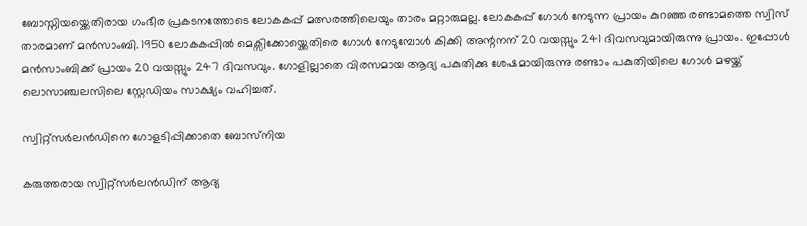ബോസ്നിയയ്ക്കെതിരായ ഗംഭീര പ്രകടനത്തോടെ ലോകകപ്പ് മത്സരത്തിലെയും താരം മറ്റാരുമല്ല. ലോകകപ്പ് ഗോൾ നേടുന്ന പ്രായം കുറഞ്ഞ രണ്ടാമത്തെ സ്വിസ് താരമാണ് മൻസാംബി. 1950 ലോകകപ്പില്‍ മെക്സിക്കോയ്ക്കെതിരെ ഗോൾ നേടുമ്പോൾ കിക്കി അന്റനന് 20 വയസ്സും 241 ദിവസവുമായിരുന്നു പ്രായം. ഇപ്പോൾ മൻസാംബിക്ക് പ്രായം 20 വയസ്സും 247 ദിവസവും. ഗോളില്ലാതെ വിരസമായ ആദ്യ പകുതിക്കു ശേഷമായിരുന്നു രണ്ടാം പകുതിയിലെ ഗോൾ മഴയ്ക്ക് ലൊസാഞ്ചലസിലെ സ്റ്റേഡിയം സാക്ഷ്യം വഹിച്ചത്.

സ്വിറ്റ്സർലൻഡിനെ ഗോളടിപ്പിക്കാതെ ബോസ്‍നിയ

കരുത്തരായ സ്വിറ്റ്സർലൻഡിന് ആദ്യ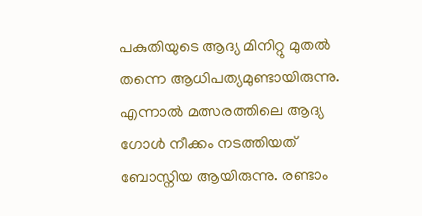പകുതിയുടെ ആദ്യ മിനിറ്റു മുതൽ തന്നെ ആധിപത്യമുണ്ടായിരുന്നു. എന്നാൽ മത്സരത്തിലെ ആദ്യ ഗോൾ നീക്കം നടത്തിയത് ബോസ്നിയ ആയിരുന്നു. രണ്ടാം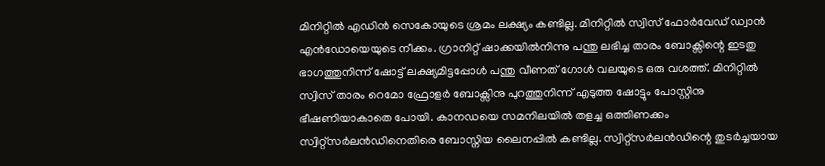മിനിറ്റിൽ എ‍ഡിൻ സെകോയുടെ ശ്രമം ലക്ഷ്യം കണ്ടില്ല. മിനിറ്റിൽ സ്വിസ് ഫോർവേഡ് ഡ്വാന്‍ എൻഡോയെയുടെ നീക്കം. ഗ്രാനിറ്റ് ഷാക്കയിൽനിന്നു പന്തു ലഭിച്ച താരം ബോക്സിന്റെ ഇടതു ഭാഗത്തുനിന്ന് ഷോട്ട് ലക്ഷ്യമിട്ടപ്പോൾ പന്തു വീണത് ഗോൾ വലയുടെ ഒരു വശത്ത്. മിനിറ്റിൽ സ്വിസ് താരം റെമോ ഫ്രോളർ ബോക്സിനു പുറത്തുനിന്ന് എടുത്ത ഷോട്ടും പോസ്റ്റിനു ഭീഷണിയാകാതെ പോയി. കാനഡയെ സമനിലയിൽ തളച്ച ഒത്തിണക്കം സ്വിറ്റ്സർലൻഡിനെതിരെ ബോസ്നിയ ലൈനപ്പിൽ കണ്ടില്ല. സ്വിറ്റ്സർലൻഡിന്റെ തുടർച്ചയായ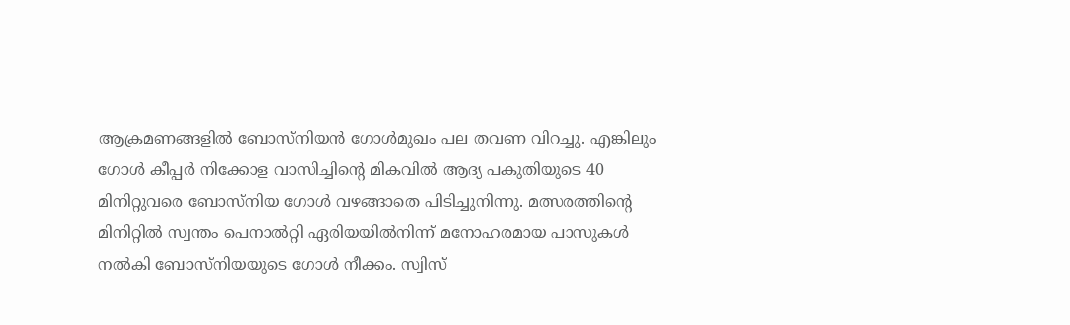ആക്രമണങ്ങളിൽ ബോസ്നിയന്‍ ഗോള്‍മുഖം പല തവണ വിറച്ചു. എങ്കിലും ഗോൾ കീപ്പർ നിക്കോള വാസിച്ചിന്റെ മികവിൽ ആദ്യ പകുതിയുടെ 40 മിനിറ്റുവരെ ബോസ്നിയ ഗോൾ വഴങ്ങാതെ പിടിച്ചുനിന്നു. മത്സരത്തിന്റെ മിനിറ്റിൽ സ്വന്തം പെനാല്‍റ്റി ഏരിയയിൽനിന്ന് മനോഹരമായ പാസുകൾ നൽകി ബോസ്നിയയുടെ ഗോൾ നീക്കം. സ്വിസ്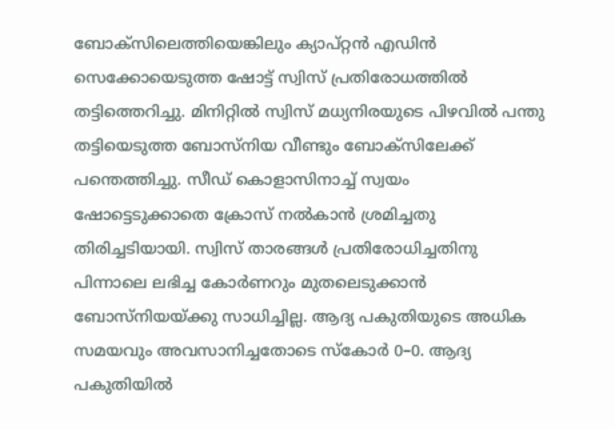ബോക്സിലെത്തിയെങ്കിലും ക്യാപ്റ്റൻ എഡിന്‍ സെക്കോയെടുത്ത ഷോട്ട് സ്വിസ് പ്രതിരോധത്തില്‍ തട്ടിത്തെറിച്ചു. മിനിറ്റിൽ സ്വിസ് മധ്യനിരയുടെ പിഴവിൽ പന്തു തട്ടിയെടുത്ത ബോസ്നിയ വീണ്ടും ബോക്സിലേക്ക് പന്തെത്തിച്ചു. സീഡ് കൊളാസിനാച്ച് സ്വയം ഷോട്ടെടുക്കാതെ ക്രോസ് നൽകാൻ ശ്രമിച്ചതു തിരിച്ചടിയായി. സ്വിസ് താരങ്ങൾ പ്രതിരോധിച്ചതിനു പിന്നാലെ ലഭിച്ച കോർണറും മുതലെടുക്കാന്‍ ബോസ്നിയയ്ക്കു സാധിച്ചില്ല. ആദ്യ പകുതിയുടെ അധിക സമയവും അവസാനിച്ചതോടെ സ്കോർ 0–0. ആദ്യ പകുതിയിൽ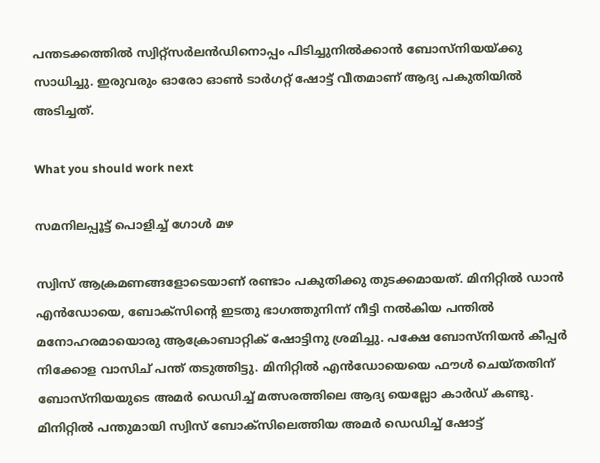പന്തടക്കത്തിൽ സ്വിറ്റ്സർലൻഡിനൊപ്പം പിടിച്ചുനിൽക്കാൻ ബോസ്നിയയ്ക്കു സാധിച്ചു. ഇരുവരും ഓരോ ഓൺ ടാർഗറ്റ് ഷോട്ട് വീതമാണ് ആദ്യ പകുതിയിൽ അടിച്ചത്.

What you should work next

സമനിലപ്പൂട്ട് പൊളിച്ച് ഗോൾ മഴ

സ്വിസ് ആക്രമണങ്ങളോടെയാണ് രണ്ടാം പകുതിക്കു തുടക്കമായത്. മിനിറ്റിൽ ഡാൻ എൻഡോയെ, ബോക്സിന്റെ ഇടതു ഭാഗത്തുനിന്ന് നീട്ടി നൽകിയ പന്തിൽ മനോഹരമായൊരു ആക്രോബാറ്റിക് ഷോട്ടിനു ശ്രമിച്ചു. പക്ഷേ ബോസ്നിയന്‍ കീപ്പർ നിക്കോള വാസിച് പന്ത് തടുത്തിട്ടു. മിനിറ്റിൽ എൻഡോയെയെ ഫൗൾ ചെയ്തതിന് ബോസ്നിയയുടെ അമർ ഡെഡിച്ച് മത്സരത്തിലെ ആദ്യ യെല്ലോ കാർഡ് കണ്ടു. മിനിറ്റിൽ പന്തുമായി സ്വിസ് ബോക്സിലെത്തിയ അമർ ഡെഡിച്ച് ഷോട്ട്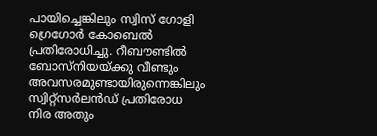പായിച്ചെങ്കിലും സ്വിസ് ഗോളി ഗ്രെഗോർ കോബെൽ പ്രതിരോധിച്ചു. റീബൗണ്ടിൽ ബോസ്നിയയ്ക്കു വീണ്ടും അവസരമുണ്ടായിരുന്നെങ്കിലും സ്വിറ്റ്സർലൻഡ് പ്രതിരോധ നിര അതും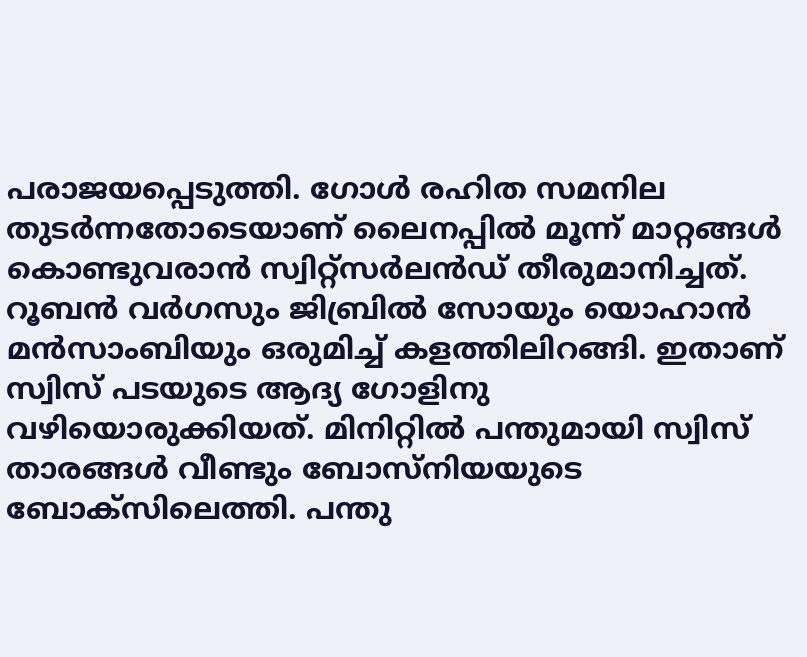പരാജയപ്പെടുത്തി. ഗോൾ രഹിത സമനില തുടർന്നതോടെയാണ് ലൈനപ്പിൽ മൂന്ന് മാറ്റങ്ങൾ കൊണ്ടുവരാൻ സ്വിറ്റ്സർലൻഡ് തീരുമാനിച്ചത്. റൂബൻ വർഗസും ജിബ്രിൽ സോയും യൊഹാൻ മൻസാംബിയും ഒരുമിച്ച് കളത്തിലിറങ്ങി. ഇതാണ് സ്വിസ് പടയുടെ ആദ്യ ഗോളിനു വഴിയൊരുക്കിയത്. മിനിറ്റിൽ പന്തുമായി സ്വിസ് താരങ്ങൾ വീണ്ടും ബോസ്നിയയുടെ ബോക്സിലെത്തി. പന്തു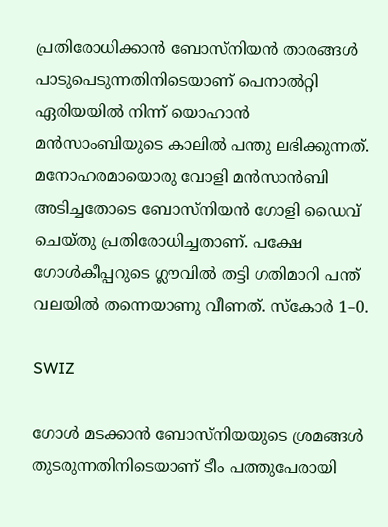പ്രതിരോധിക്കാൻ ബോസ്നിയൻ താരങ്ങൾ പാടുപെടുന്നതിനിടെയാണ് പെനാൽറ്റി ഏരിയയിൽ നിന്ന് യൊഹാൻ മൻസാംബിയുടെ കാലിൽ പന്തു ലഭിക്കുന്നത്. മനോഹരമായൊരു വോളി മന്‍സാൻബി അടിച്ചതോടെ ബോസ്നിയൻ ഗോളി ഡൈവ് ചെയ്തു പ്രതിരോധിച്ചതാണ്. പക്ഷേ ഗോൾകീപ്പറുടെ ഗ്ലൗവിൽ തട്ടി ഗതിമാറി പന്ത് വലയിൽ തന്നെയാണു വീണത്. സ്കോർ 1–0.

SWIZ

ഗോൾ മടക്കാൻ ബോസ്നിയയുടെ ശ്രമങ്ങൾ തുടരുന്നതിനിടെയാണ് ടീം പത്തുപേരായി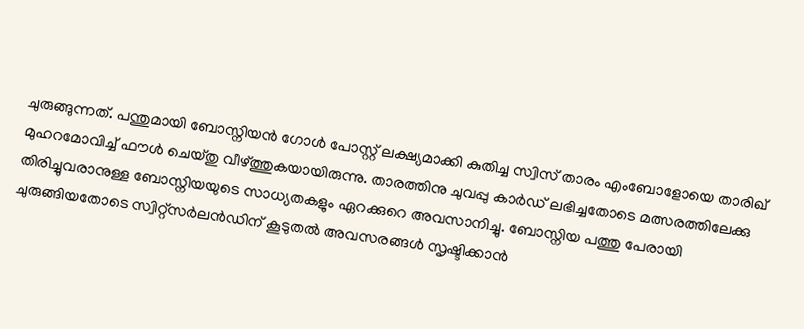ചുരുങ്ങുന്നത്. പന്തുമായി ബോസ്നിയൻ ഗോൾ പോസ്റ്റ് ലക്ഷ്യമാക്കി കുതിച്ച സ്വിസ് താരം എംബോളോയെ താരിഖ് മുഹറമോവിച്ച് ഫൗൾ ചെയ്തു വീഴ്ത്തുകയായിരുന്നു. താരത്തിനു ചുവപ്പു കാർഡ് ലഭിച്ചതോടെ മത്സരത്തിലേക്കു തിരിച്ചുവരാനുള്ള ബോസ്നിയയുടെ സാധ്യതകളും ഏറക്കുറെ അവസാനിച്ചു. ബോസ്നിയ പത്തു പേരായി ചുരുങ്ങിയതോടെ സ്വിറ്റ്സർലൻഡിന് കൂടുതൽ അവസരങ്ങൾ സൃഷ്ടിക്കാൻ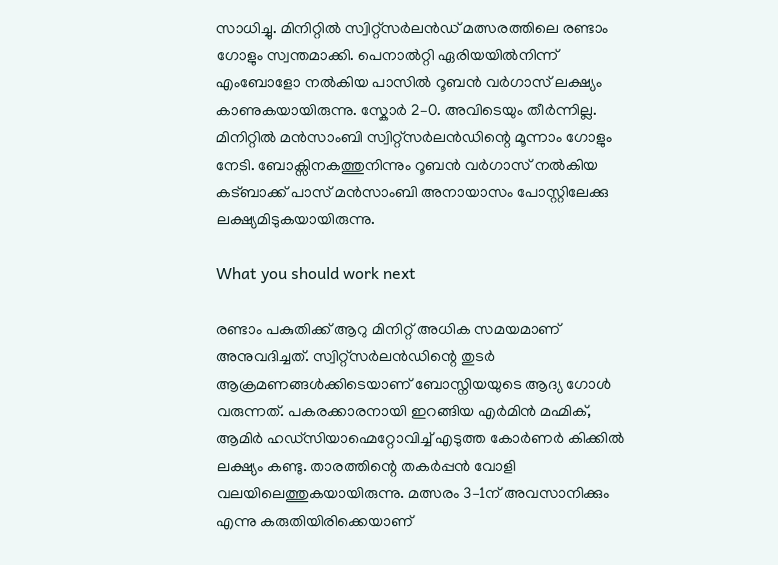സാധിച്ചു. മിനിറ്റിൽ സ്വിറ്റ്സർലൻഡ് മത്സരത്തിലെ രണ്ടാം ഗോളും സ്വന്തമാക്കി. പെനാൽറ്റി ഏരിയയിൽനിന്ന് എംബോളോ നൽകിയ പാസിൽ റൂബൻ വർഗാസ് ലക്ഷ്യം കാണുകയായിരുന്നു. സ്കോർ 2–0. അവിടെയും തീർന്നില്ല. മിനിറ്റിൽ മന്‍സാംബി സ്വിറ്റ്സർലൻഡിന്റെ മൂന്നാം ഗോളും നേടി. ബോക്സിനകത്തുനിന്നും റൂബൻ വർഗാസ് നൽകിയ കട്ബാക്ക് പാസ് മൻസാംബി അനായാസം പോസ്റ്റിലേക്കു ലക്ഷ്യമിടുകയായിരുന്നു.

What you should work next

രണ്ടാം പകുതിക്ക് ആറു മിനിറ്റ് അധിക സമയമാണ് അനുവദിച്ചത്. സ്വിറ്റ്സർലൻഡിന്റെ തുടർ ആക്രമണങ്ങൾക്കിടെയാണ് ബോസ്നിയയുടെ ആദ്യ ഗോൾ വരുന്നത്. പകരക്കാരനായി ഇറങ്ങിയ എർമിന്‍ മഹ്മിക്, ആമിർ ഹഡ്സിയാഹ്മെറ്റോവിച്ച് എടുത്ത കോര്‍ണർ കിക്കിൽ ലക്ഷ്യം കണ്ടു. താരത്തിന്റെ തകർപ്പൻ വോളി വലയിലെത്തുകയായിരുന്നു. മത്സരം 3–1ന് അവസാനിക്കും എന്നു കരുതിയിരിക്കെയാണ്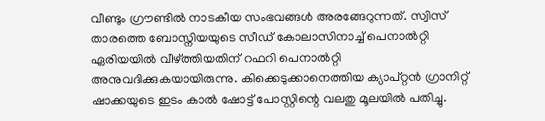വീണ്ടും ഗ്രൗണ്ടിൽ നാടകീയ സംഭവങ്ങൾ അരങ്ങേറുന്നത്. സ്വിസ് താരത്തെ ബോസ്നിയയുടെ സീഡ് കോലാസിനാച്ച് പെനാൽറ്റി ഏരിയയിൽ വീഴ്ത്തിയതിന് റഫറി പെനാൽറ്റി അനുവദിക്കുകയായിരുന്നു. കിക്കെടുക്കാനെത്തിയ ക്യാപ്റ്റൻ ഗ്രാനിറ്റ് ഷാക്കയുടെ ഇടം കാൽ ഷോട്ട് പോസ്റ്റിന്റെ വലതു മൂലയിൽ പതിച്ചു.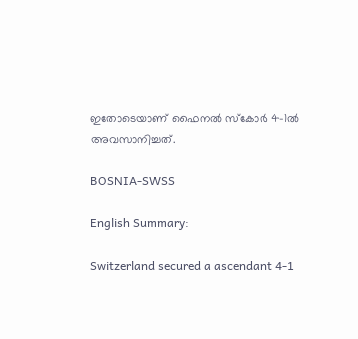ഇതോടെയാണ് ഫൈനൽ സ്കോർ 4–1ൽ അവസാനിച്ചത്.

BOSNIA-SWSS

English Summary:

Switzerland secured a ascendant 4-1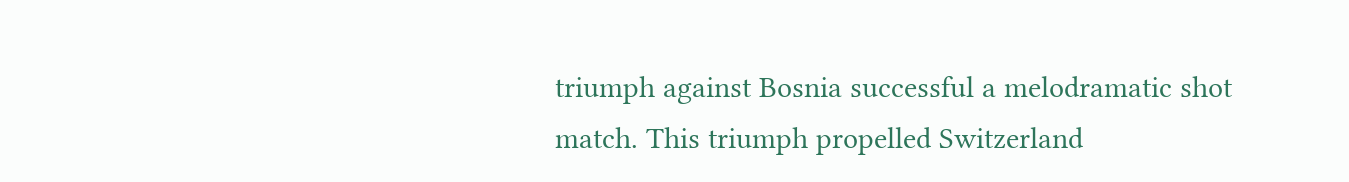triumph against Bosnia successful a melodramatic shot match. This triumph propelled Switzerland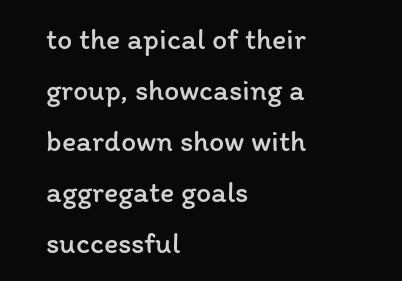to the apical of their group, showcasing a beardown show with aggregate goals successful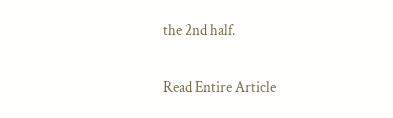the 2nd half.

Read Entire Article